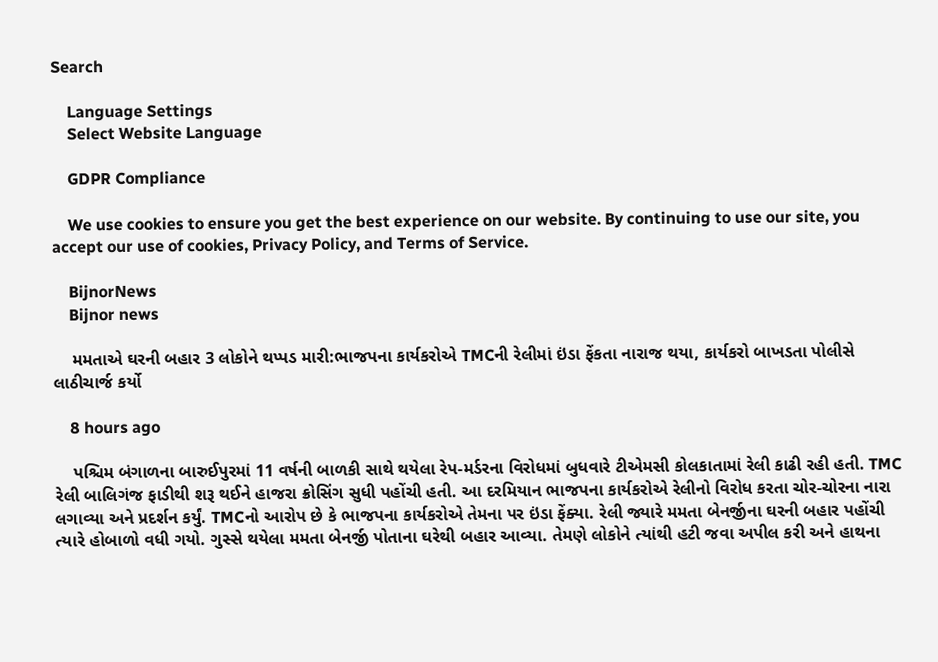Search

    Language Settings
    Select Website Language

    GDPR Compliance

    We use cookies to ensure you get the best experience on our website. By continuing to use our site, you accept our use of cookies, Privacy Policy, and Terms of Service.

    BijnorNews
    Bijnor news

    મમતાએ ઘરની બહાર 3 લોકોને થપ્પડ મારી:ભાજપના કાર્યકરોએ TMCની રેલીમાં ઇંડા ફેંકતા નારાજ થયા, કાર્યકરો બાખડતા પોલીસે લાઠીચાર્જ કર્યો

    8 hours ago

    પશ્ચિમ બંગાળના બારુઈપુરમાં 11 વર્ષની બાળકી સાથે થયેલા રેપ-મર્ડરના વિરોધમાં બુધવારે ટીએમસી કોલકાતામાં રેલી કાઢી રહી હતી. TMC રેલી બાલિગંજ ફાડીથી શરૂ થઈને હાજરા ક્રોસિંગ સુધી પહોંચી હતી. આ દરમિયાન ભાજપના કાર્યકરોએ રેલીનો વિરોધ કરતા ચોર-ચોરના નારા લગાવ્યા અને પ્રદર્શન કર્યું. TMCનો આરોપ છે કે ભાજપના કાર્યકરોએ તેમના પર ઇંડા ફેંક્યા. રેલી જ્યારે મમતા બેનર્જીના ઘરની બહાર પહોંચી ત્યારે હોબાળો વધી ગયો. ગુસ્સે થયેલા મમતા બેનર્જી પોતાના ઘરેથી બહાર આવ્યા. તેમણે લોકોને ત્યાંથી હટી જવા અપીલ કરી અને હાથના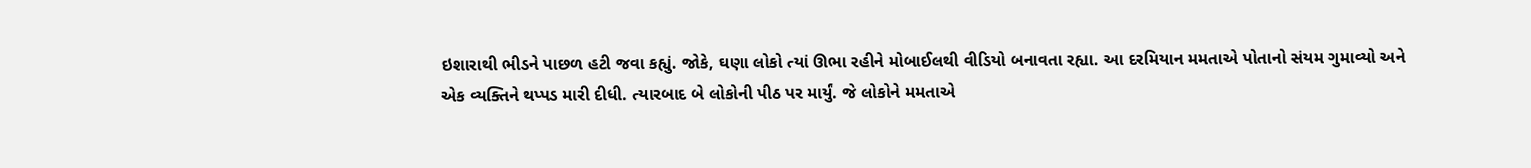ઇશારાથી ભીડને પાછળ હટી જવા કહ્યું. જોકે, ઘણા લોકો ત્યાં ઊભા રહીને મોબાઈલથી વીડિયો બનાવતા રહ્યા. આ દરમિયાન મમતાએ પોતાનો સંયમ ગુમાવ્યો અને એક વ્યક્તિને થપ્પડ મારી દીધી. ત્યારબાદ બે લોકોની પીઠ પર માર્યું. જે લોકોને મમતાએ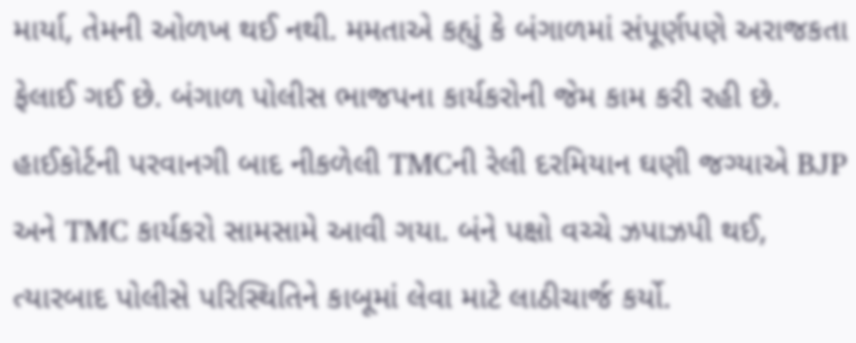માર્યા, તેમની ઓળખ થઈ નથી. મમતાએ કહ્યું કે બંગાળમાં સંપૂર્ણપણે અરાજકતા ફેલાઈ ગઈ છે. બંગાળ પોલીસ ભાજપના કાર્યકરોની જેમ કામ કરી રહી છે. હાઈકોર્ટની પરવાનગી બાદ નીકળેલી TMCની રેલી દરમિયાન ઘણી જગ્યાએ BJP અને TMC કાર્યકરો સામસામે આવી ગયા. બંને પક્ષો વચ્ચે ઝપાઝપી થઈ, ત્યારબાદ પોલીસે પરિસ્થિતિને કાબૂમાં લેવા માટે લાઠીચાર્જ કર્યો.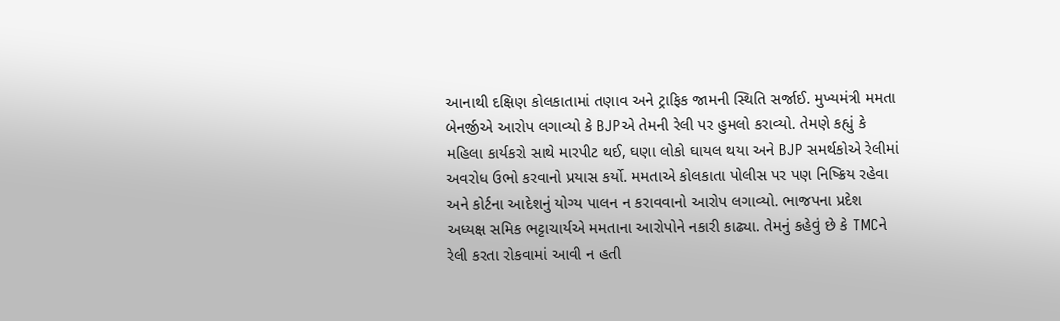આનાથી દક્ષિણ કોલકાતામાં તણાવ અને ટ્રાફિક જામની સ્થિતિ સર્જાઈ. મુખ્યમંત્રી મમતા બેનર્જીએ આરોપ લગાવ્યો કે BJPએ તેમની રેલી પર હુમલો કરાવ્યો. તેમણે કહ્યું કે મહિલા કાર્યકરો સાથે મારપીટ થઈ, ઘણા લોકો ઘાયલ થયા અને BJP સમર્થકોએ રેલીમાં અવરોધ ઉભો કરવાનો પ્રયાસ કર્યો. મમતાએ કોલકાતા પોલીસ પર પણ નિષ્ક્રિય રહેવા અને કોર્ટના આદેશનું યોગ્ય પાલન ન કરાવવાનો આરોપ લગાવ્યો. ભાજપના પ્રદેશ અધ્યક્ષ સમિક ભટ્ટાચાર્યએ મમતાના આરોપોને નકારી કાઢ્યા. તેમનું કહેવું છે કે TMCને રેલી કરતા રોકવામાં આવી ન હતી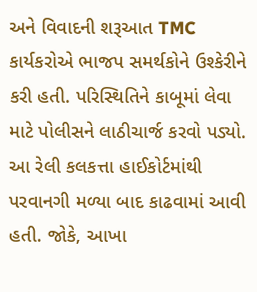અને વિવાદની શરૂઆત TMC કાર્યકરોએ ભાજપ સમર્થકોને ઉશ્કેરીને કરી હતી. પરિસ્થિતિને કાબૂમાં લેવા માટે પોલીસને લાઠીચાર્જ કરવો પડ્યો. આ રેલી કલકત્તા હાઈકોર્ટમાંથી પરવાનગી મળ્યા બાદ કાઢવામાં આવી હતી. જોકે, આખા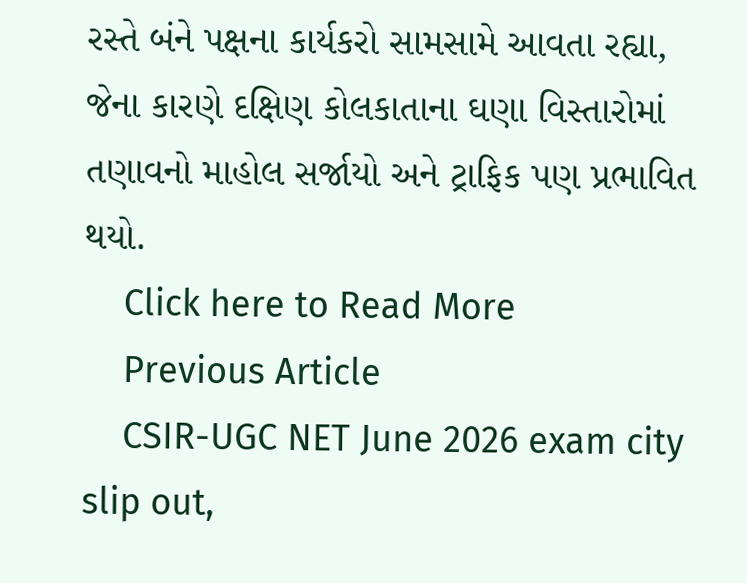રસ્તે બંને પક્ષના કાર્યકરો સામસામે આવતા રહ્યા, જેના કારણે દક્ષિણ કોલકાતાના ઘણા વિસ્તારોમાં તણાવનો માહોલ સર્જાયો અને ટ્રાફિક પણ પ્રભાવિત થયો.
    Click here to Read More
    Previous Article
    CSIR-UGC NET June 2026 exam city slip out,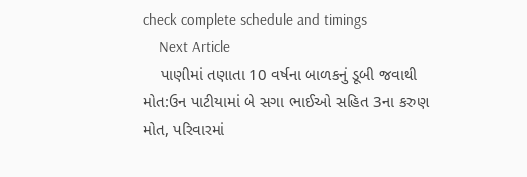check complete schedule and timings
    Next Article
    પાણીમાં તણાતા 10 વર્ષના બાળકનું ડૂબી જવાથી મોત:ઉન પાટીયામાં બે સગા ભાઈઓ સહિત 3ના કરુણ મોત, પરિવારમાં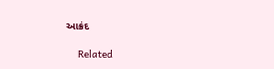આક્રંદ

    Related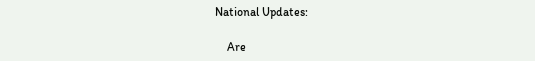National Updates:

    Are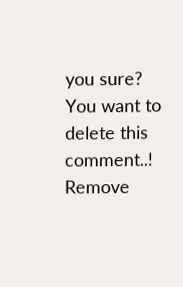you sure? You want to delete this comment..! Remove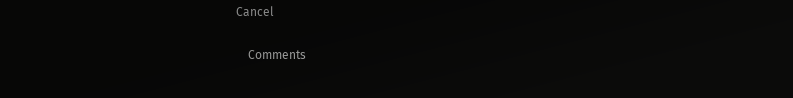Cancel

    Comments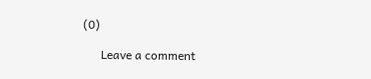(0)

      Leave a comment